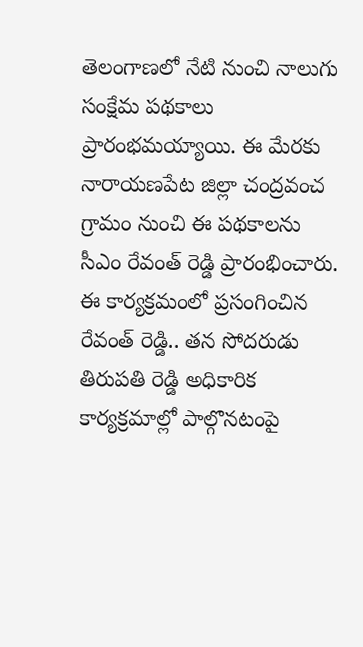తెలంగాణలో నేటి నుంచి నాలుగు సంక్షేమ పథకాలు ప్రారంభమయ్యాయి. ఈ మేరకు నారాయణపేట జిల్లా చంద్రవంచ గ్రామం నుంచి ఈ పథకాలను సీఎం రేవంత్ రెడ్డి ప్రారంభించారు. ఈ కార్యక్రమంలో ప్రసంగించిన రేవంత్ రెడ్డి.. తన సోదరుడు తిరుపతి రెడ్డి అధికారిక కార్యక్రమాల్లో పాల్గొనటంపై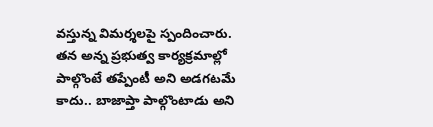వస్తున్న విమర్శలపై స్పందించారు. తన అన్న ప్రభుత్వ కార్యక్రమాల్లో పాల్గొంటే తప్పేంటీ అని అడగటమే కాదు.. బాజాప్తా పాల్గొంటాడు అని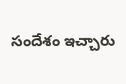సందేశం ఇచ్చారు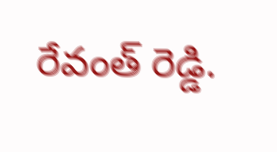రేవంత్ రెడ్డి.